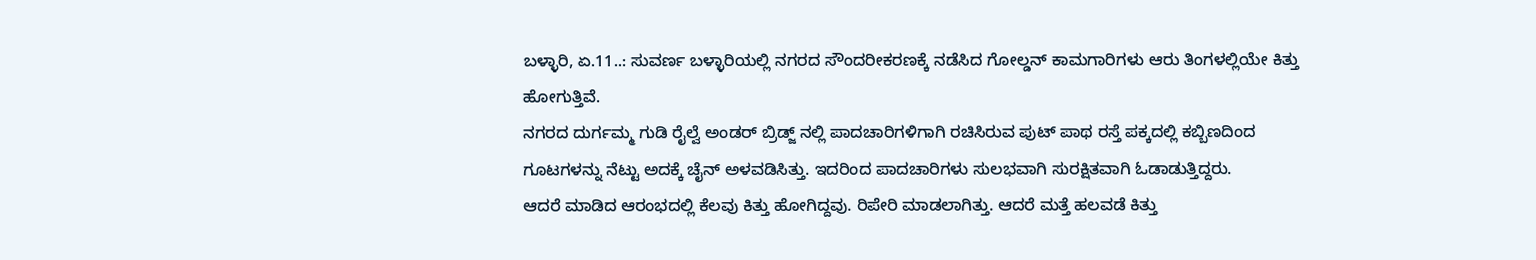ಬಳ್ಳಾರಿ, ಏ.11..: ಸುವರ್ಣ ಬಳ್ಳಾರಿಯಲ್ಲಿ ನಗರದ ಸೌಂದರೀಕರಣಕ್ಕೆ ನಡೆಸಿದ ಗೋಲ್ಡನ್ ಕಾಮಗಾರಿಗಳು ಆರು ತಿಂಗಳಲ್ಲಿಯೇ ಕಿತ್ತು ಹೋಗುತ್ತಿವೆ.
ನಗರದ ದುರ್ಗಮ್ಮ ಗುಡಿ ರೈಲ್ವೆ ಅಂಡರ್ ಬ್ರಿಡ್ಜ್ ನಲ್ಲಿ ಪಾದಚಾರಿಗಳಿಗಾಗಿ ರಚಿಸಿರುವ ಪುಟ್ ಪಾಥ ರಸ್ತೆ ಪಕ್ಕದಲ್ಲಿ ಕಬ್ಬಿಣದಿಂದ ಗೂಟಗಳನ್ನು ನೆಟ್ಟು ಅದಕ್ಕೆ ಚೈನ್ ಅಳವಡಿಸಿತ್ತು. ಇದರಿಂದ ಪಾದಚಾರಿಗಳು ಸುಲಭವಾಗಿ ಸುರಕ್ಷಿತವಾಗಿ ಓಡಾಡುತ್ತಿದ್ದರು.
ಆದರೆ ಮಾಡಿದ ಆರಂಭದಲ್ಲಿ ಕೆಲವು ಕಿತ್ತು ಹೋಗಿದ್ದವು. ರಿಪೇರಿ ಮಾಡಲಾಗಿತ್ತು. ಆದರೆ ಮತ್ತೆ ಹಲವಡೆ ಕಿತ್ತು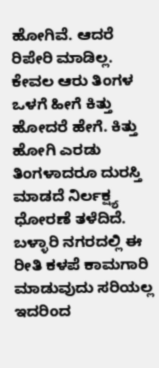ಹೋಗಿವೆ. ಆದರೆ ರಿಪೇರಿ ಮಾಡಿಲ್ಲ.
ಕೇವಲ ಆರು ತಿಂಗಳ ಒಳಗೆ ಹೀಗೆ ಕಿತ್ತು ಹೋದರೆ ಹೇಗೆ. ಕಿತ್ತು ಹೋಗಿ ಎರಡು ತಿಂಗಳಾದರೂ ದುರಸ್ತಿ ಮಾಡದೆ ನಿರ್ಲಕ್ಷ್ಯ ಧೋರಣೆ ತಳೆದಿದೆ.
ಬಳ್ಳಾರಿ ನಗರದಲ್ಲಿ ಈ ರೀತಿ ಕಳಪೆ ಕಾಮಗಾರಿ ಮಾಡುವುದು ಸರಿಯಲ್ಲ ಇದರಿಂದ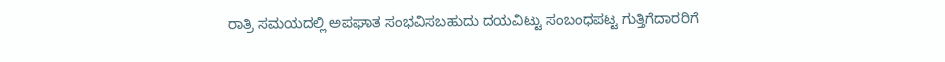ರಾತ್ರಿ ಸಮಯದಲ್ಲಿ ಅಪಘಾತ ಸಂಭವಿಸಬಹುದು ದಯವಿಟ್ಟು ಸಂಬಂಧಪಟ್ಟ ಗುತ್ತಿಗೆದಾರರಿಗೆ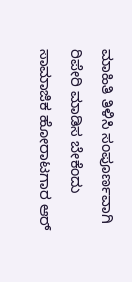ಮಾಹಿತಿ ತಿಳಿಸಿ ಸಂಪೂರ್ಣವಾಗಿ ರಿಪೇರಿ ಮಾಡಿಸ ಬೇಕೆಂದು ಸಾಮಾಜಿಕ ಹೋರಾಟಗಾರ ಆರ್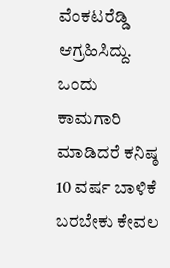ವೆಂಕಟರೆಡ್ಡಿ ಆಗ್ರಹಿಸಿದ್ದು. ಒಂದು ಕಾಮಗಾರಿ ಮಾಡಿದರೆ ಕನಿಷ್ಠ 10 ವರ್ಷ ಬಾಳಿಕೆ ಬರಬೇಕು ಕೇವಲ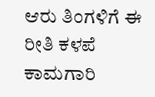ಆರು ತಿಂಗಳಿಗೆ ಈ ರೀತಿ ಕಳಪೆ ಕಾಮಗಾರಿ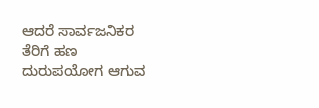ಆದರೆ ಸಾರ್ವಜನಿಕರ ತೆರಿಗೆ ಹಣ ದುರುಪಯೋಗ ಆಗುವ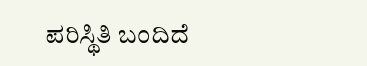ಪರಿಸ್ಥಿತಿ ಬಂದಿದೆ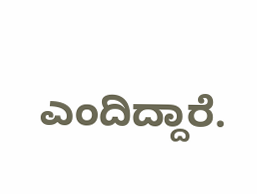ಎಂದಿದ್ದಾರೆ.